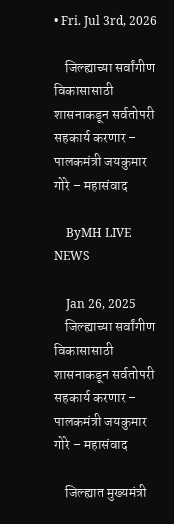• Fri. Jul 3rd, 2026

    जिल्ह्याच्या सर्वांगीण विकासासाठी शासनाकडून सर्वतोपरी सहकार्य करणार – पालकमंत्री जयकुमार गोरे – महासंवाद

    ByMH LIVE NEWS

    Jan 26, 2025
    जिल्ह्याच्या सर्वांगीण विकासासाठी शासनाकडून सर्वतोपरी सहकार्य करणार – पालकमंत्री जयकुमार गोरे – महासंवाद

    जिल्ह्यात मुख्यमंत्री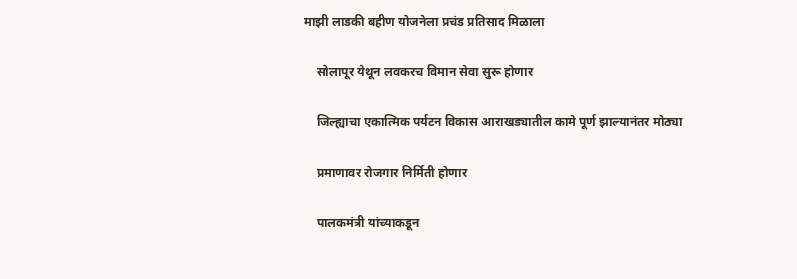माझी लाडकी बहीण योजनेला प्रचंड प्रतिसाद मिळाला

    सोलापूर येथून लवकरच विमान सेवा सुरू होणार

    जिल्ह्याचा एकात्मिक पर्यटन विकास आराखड्यातील कामे पूर्ण झाल्यानंतर मोठ्या

    प्रमाणावर रोजगार निर्मिती होणार

    पालकमंत्री यांच्याकडून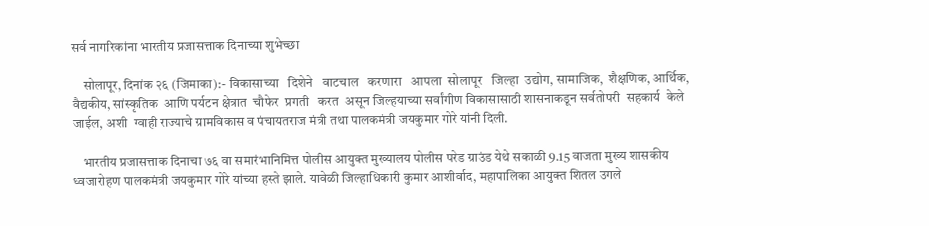सर्व नागरिकांना भारतीय प्रजासत्ताक दिनाच्या शुभेच्छा

    सोलापूर, दिनांक २६ (जिमाका):- विकासाच्या   दिशेने   वाटचाल   करणारा   आपला  सोलापूर   जिल्हा  उद्योग, सामाजिक,  शैक्षणिक, आर्थिक,   वैद्यकीय, सांस्कृतिक  आणि पर्यटन क्षेत्रात  चौफेर  प्रगती   करत  असून जिल्हयाच्या सर्वांगीण विकासासाठी शासनाकडून सर्वतोपरी  सहकार्य  केले  जाईल, अशी  ग्वाही राज्याचे ग्रामविकास व पंचायतराज मंत्री तथा पालकमंत्री जयकुमार गोरे यांनी दिली.

    भारतीय प्रजासत्ताक दिनाचा ७६ वा समारंभानिमित्त पोलीस आयुक्त मुख्यालय पोलीस परेड ग्राउंड येथे सकाळी 9.15 वाजता मुख्य शासकीय ध्वजारोहण पालकमंत्री जयकुमार गोरे यांच्या हस्ते झाले. यावेळी जिल्हाधिकारी कुमार आशीर्वाद, महापालिका आयुक्त शितल उगले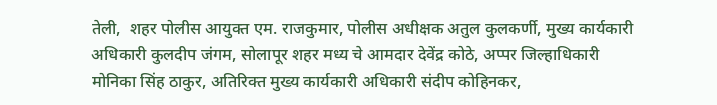तेली,  शहर पोलीस आयुक्त एम. राजकुमार, पोलीस अधीक्षक अतुल कुलकर्णी, मुख्य कार्यकारी अधिकारी कुलदीप जंगम, सोलापूर शहर मध्य चे आमदार देवेंद्र कोठे, अप्पर जिल्हाधिकारी मोनिका सिंह ठाकुर, अतिरिक्त मुख्य कार्यकारी अधिकारी संदीप कोहिनकर,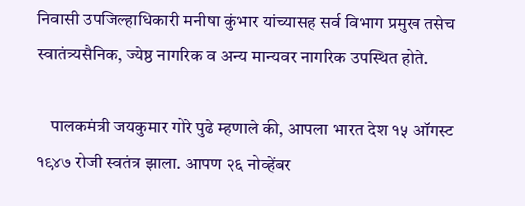निवासी उपजिल्हाधिकारी मनीषा कुंभार यांच्यासह सर्व विभाग प्रमुख तसेच स्वातंत्र्यसैनिक, ज्येष्ठ नागरिक व अन्य मान्यवर नागरिक उपस्थित होते.

    पालकमंत्री जयकुमार गोरे पुढे म्हणाले की, आपला भारत देश १५ ऑगस्ट १९४७ रोजी स्वतंत्र झाला. आपण २६ नोव्हेंबर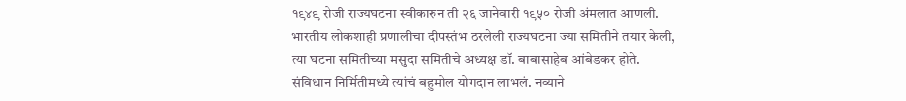१९४९ रोजी राज्यघटना स्वीकारुन ती २६ जानेवारी १९५० रोजी अंमलात आणली. भारतीय लोकशाही प्रणालीचा दीपस्तंभ ठरलेली राज्यघटना ज्या समितीने तयार केली, त्या घटना समितीच्या मसुदा समितीचे अध्यक्ष डॉ. बाबासाहेब आंबेडकर होते. संविधान निर्मितीमध्ये त्यांचं बहुमोल योगदान लाभलं. नव्याने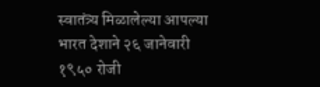स्वातंत्र्य मिळालेल्या आपल्या भारत देशाने २६ जानेवारी १९५० रोजी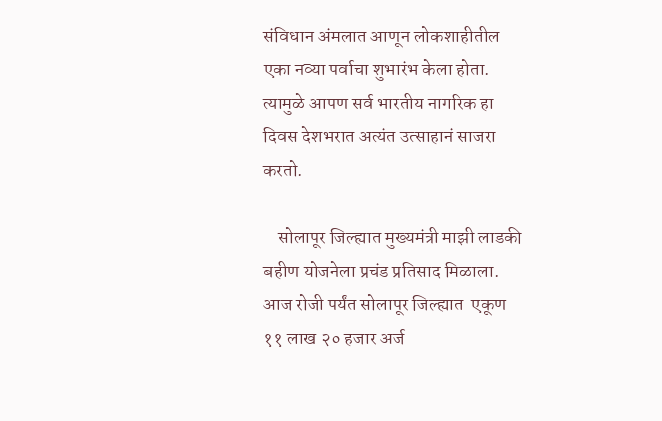संविधान अंमलात आणून लोकशाहीतील एका नव्या पर्वाचा शुभारंभ केला होता. त्यामुळे आपण सर्व भारतीय नागरिक हा दिवस देशभरात अत्यंत उत्साहानं साजरा करतो.

    सोलापूर जिल्ह्यात मुख्यमंत्री माझी लाडकी बहीण योजनेला प्रचंड प्रतिसाद मिळाला. आज रोजी पर्यंत सोलापूर जिल्ह्यात  एकूण ११ लाख २० हजार अर्ज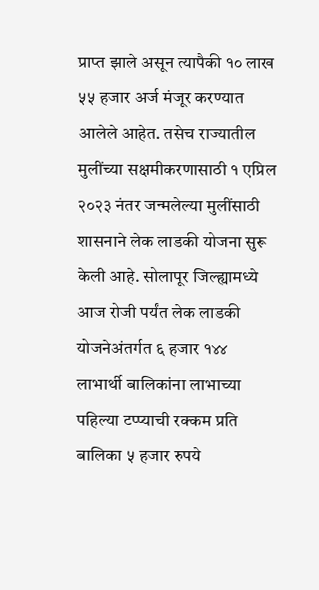प्राप्त झाले असून त्यापैकी १० लाख ५५ हजार अर्ज मंजूर करण्यात आलेले आहेत. तसेच राज्यातील मुलींच्या सक्षमीकरणासाठी १ एप्रिल २०२३ नंतर जन्मलेल्या मुलींसाठी शासनाने लेक लाडकी योजना सुरू केली आहे. सोलापूर जिल्ह्यामध्ये आज रोजी पर्यंत लेक लाडकी योजनेअंतर्गत ६ हजार १४४ लाभार्थी बालिकांना लाभाच्या पहिल्या टप्प्याची रक्कम प्रति बालिका ५ हजार रुपये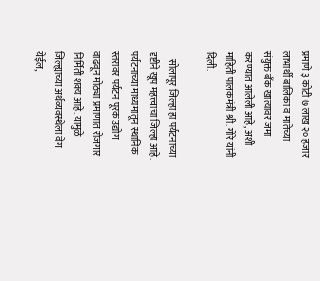प्रमाणे ३ कोटी ७ लाख २० हजार लाभार्थी बालिका व मातेच्या संयुक्त बँक खात्यावर जमा करण्यात आलेली आहे, अशी माहिती पालकमंत्री श्री. गोरे यांनी दिली.

    सोलापूर जिल्हा हा पर्यटनाच्या दृष्टीने खूप महत्त्वाचा जिल्हा आहे. पर्यटनाच्या माध्यमातून स्थानिक स्तरावर पर्यटन पूरक उद्योग वाढवून मोठ्या प्रमाणात रोजगार निर्मिती शक्य आहे. यामुळे जिल्ह्याच्या अर्थव्यवस्थेला वेग येईल,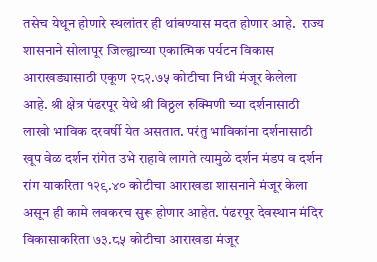तसेच येथून होणारे स्थलांतर ही थांबण्यास मदत होणार आहे.  राज्य शासनाने सोलापूर जिल्ह्याच्या एकात्मिक पर्यटन विकास आराखड्यासाठी एकूण २८२.७५ कोटीचा निधी मंजूर केलेला आहे. श्री क्षेत्र पंढरपूर येथे श्री विठ्ठल रुक्मिणी च्या दर्शनासाठी लाखो भाविक दरवर्षी येत असतात. परंतु भाविकांना दर्शनासाठी खूप वेळ दर्शन रांगेत उभे राहावे लागते त्यामुळे दर्शन मंडप व दर्शन रांग याकरिता १२९.४० कोटीचा आराखडा शासनाने मंजूर केला असून ही कामे लवकरच सुरू होणार आहेत. पंढरपूर देवस्थान मंदिर विकासाकरिता ७३.८५ कोटीचा आराखडा मंजूर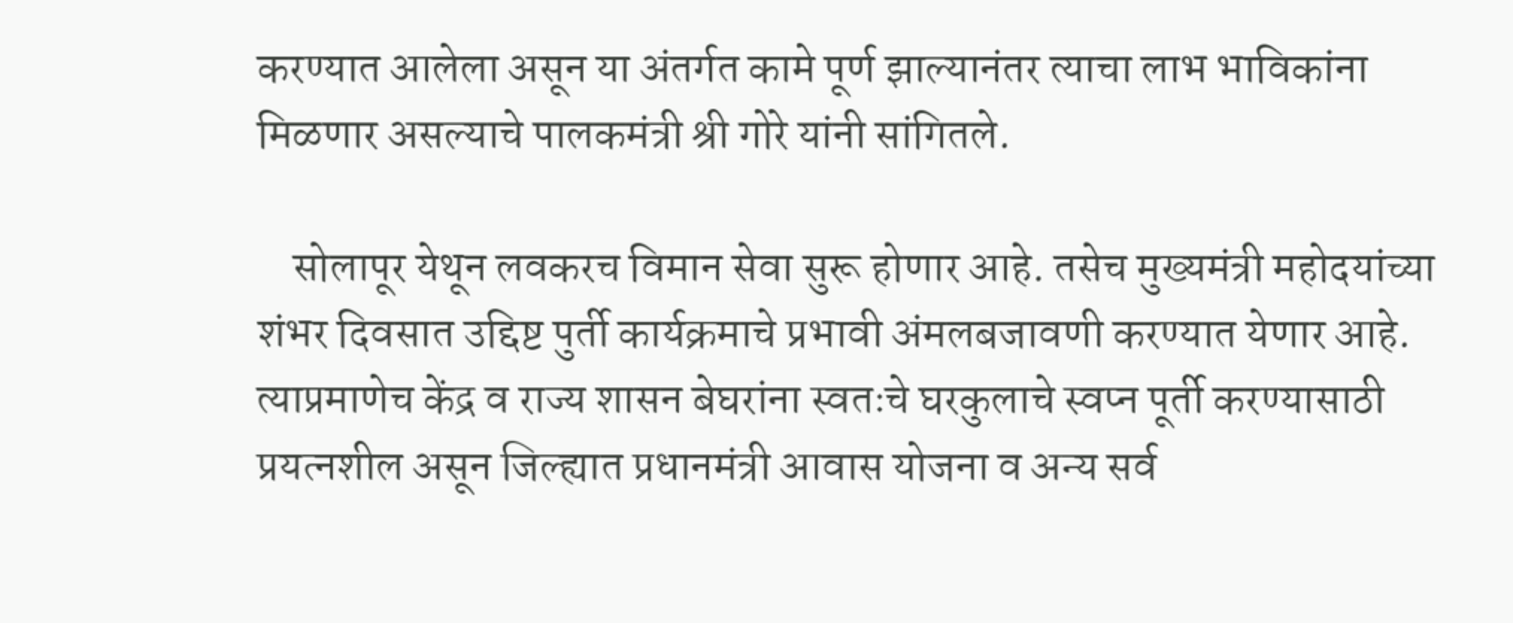करण्यात आलेला असून या अंतर्गत कामे पूर्ण झाल्यानंतर त्याचा लाभ भाविकांना मिळणार असल्याचे पालकमंत्री श्री गोरे यांनी सांगितले.

    सोलापूर येथून लवकरच विमान सेवा सुरू होणार आहे. तसेच मुख्यमंत्री महोदयांच्या शंभर दिवसात उद्दिष्ट पुर्ती कार्यक्रमाचे प्रभावी अंमलबजावणी करण्यात येणार आहे. त्याप्रमाणेच केंद्र व राज्य शासन बेघरांना स्वतःचे घरकुलाचे स्वप्न पूर्ती करण्यासाठी प्रयत्नशील असून जिल्ह्यात प्रधानमंत्री आवास योजना व अन्य सर्व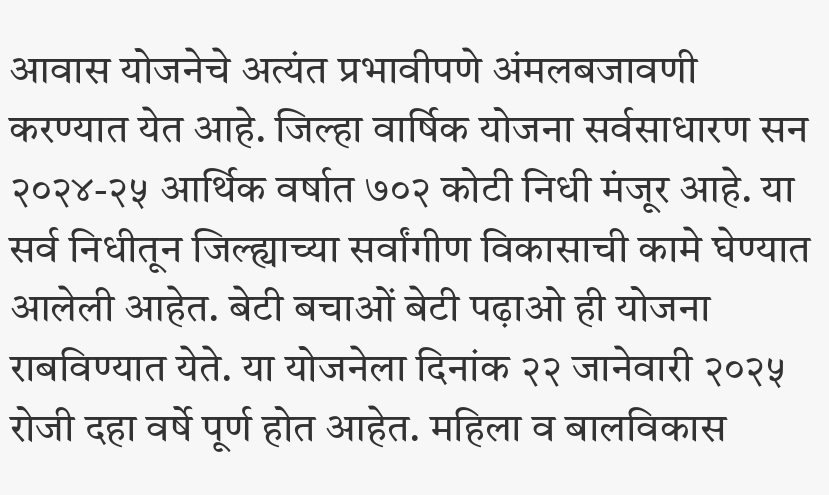आवास योजनेचे अत्यंत प्रभावीपणे अंमलबजावणी करण्यात येत आहे. जिल्हा वार्षिक योजना सर्वसाधारण सन २०२४-२५ आर्थिक वर्षात ७०२ कोटी निधी मंजूर आहे. या सर्व निधीतून जिल्ह्याच्या सर्वांगीण विकासाची कामे घेण्यात आलेली आहेत. बेटी बचाओं बेटी पढ़ाओ ही योजना राबविण्यात येते. या योजनेला दिनांक २२ जानेवारी २०२५ रोजी दहा वर्षे पूर्ण होत आहेत. महिला व बालविकास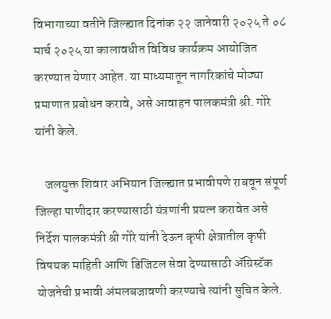विभागाच्या वतीने जिल्ह्यात दिनांक २२ जानेवारी २०२५ ते ०८ मार्च २०२५ या कालावधीत विविध कार्यक्रम आयोजित करण्यात येणार आहेत. या माध्यमातून नागरिकांचे मोठ्या प्रमाणात प्रबोधन करावे, असे आवाहन पालकमंत्री श्री. गोरे यांनी केले.

    जलयुक्त शिवार अभियान जिल्ह्यात प्रभावीपणे राबवून संपूर्ण जिल्हा पाणीदार करण्यासाठी यंत्रणांनी प्रयत्न करावेत असे निर्देश पालकमंत्री श्री गोरे यांनी देऊन कृषी क्षेत्रातील कृषी विषयक माहिती आणि डिजिटल सेवा देण्यासाठी ॲग्रिस्टॅक योजनेची प्रभावी अंमलबजावणी करण्याचे त्यांनी सुचित केले.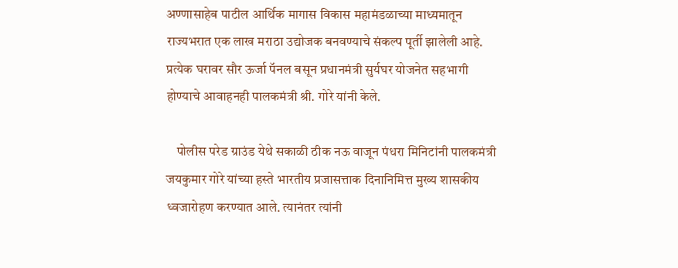अण्णासाहेब पाटील आर्थिक मागास विकास महामंडळाच्या माध्यमातून राज्यभरात एक लाख मराठा उद्योजक बनवण्याचे संकल्प पूर्ती झालेली आहे. प्रत्येक घरावर सौर ऊर्जा पॅनल बसून प्रधानमंत्री सुर्यघर योजनेत सहभागी होण्याचे आवाहनही पालकमंत्री श्री. गोरे यांनी केले.

    पोलीस परेड ग्राउंड येथे सकाळी ठीक नऊ वाजून पंधरा मिनिटांनी पालकमंत्री जयकुमार गोरे यांच्या हस्ते भारतीय प्रजासत्ताक दिनानिमित्त मुख्य शासकीय ध्वजारोहण करण्यात आले. त्यानंतर त्यांनी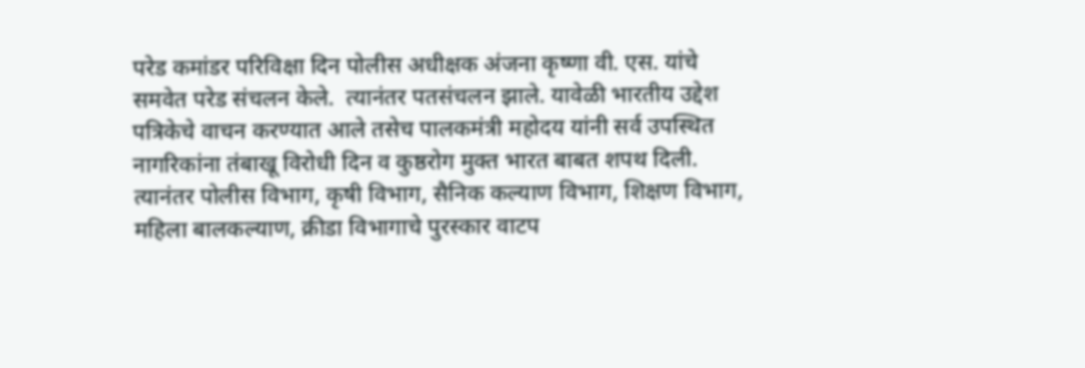परेड कमांडर परिविक्षा दिन पोलीस अधीक्षक अंजना कृष्णा वी. एस. यांचे समवेत परेड संचलन केले.  त्यानंतर पतसंचलन झाले. यावेळी भारतीय उद्देश पत्रिकेचे वाचन करण्यात आले तसेच पालकमंत्री महोदय यांनी सर्व उपस्थित नागरिकांना तंबाखू विरोधी दिन व कुष्ठरोग मुक्त भारत बाबत शपथ दिली. त्यानंतर पोलीस विभाग, कृषी विभाग, सैनिक कल्याण विभाग, शिक्षण विभाग, महिला बालकल्याण, क्रीडा विभागाचे पुरस्कार वाटप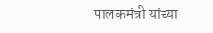पालकमंत्री यांच्या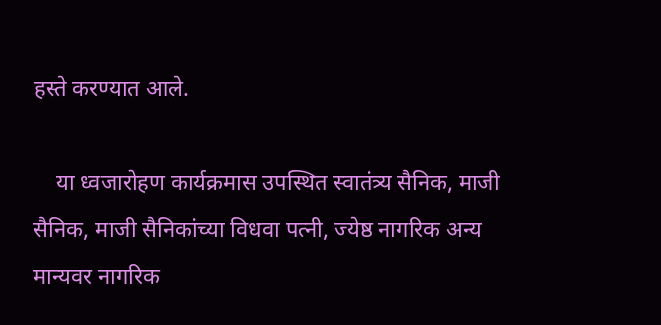हस्ते करण्यात आले.

    या ध्वजारोहण कार्यक्रमास उपस्थित स्वातंत्र्य सैनिक, माजी सैनिक, माजी सैनिकांच्या विधवा पत्नी, ज्येष्ठ नागरिक अन्य मान्यवर नागरिक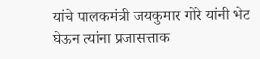यांचे पालकमंत्री जयकुमार गोरे यांनी भेट घेऊन त्यांना प्रजासत्ताक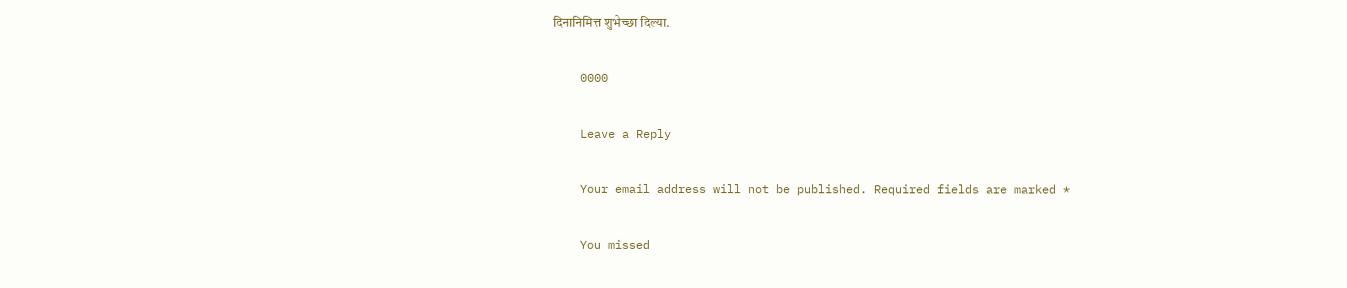दिनानिमित्त शुभेच्छा दिल्या.

    0000

    Leave a Reply

    Your email address will not be published. Required fields are marked *

    You missed